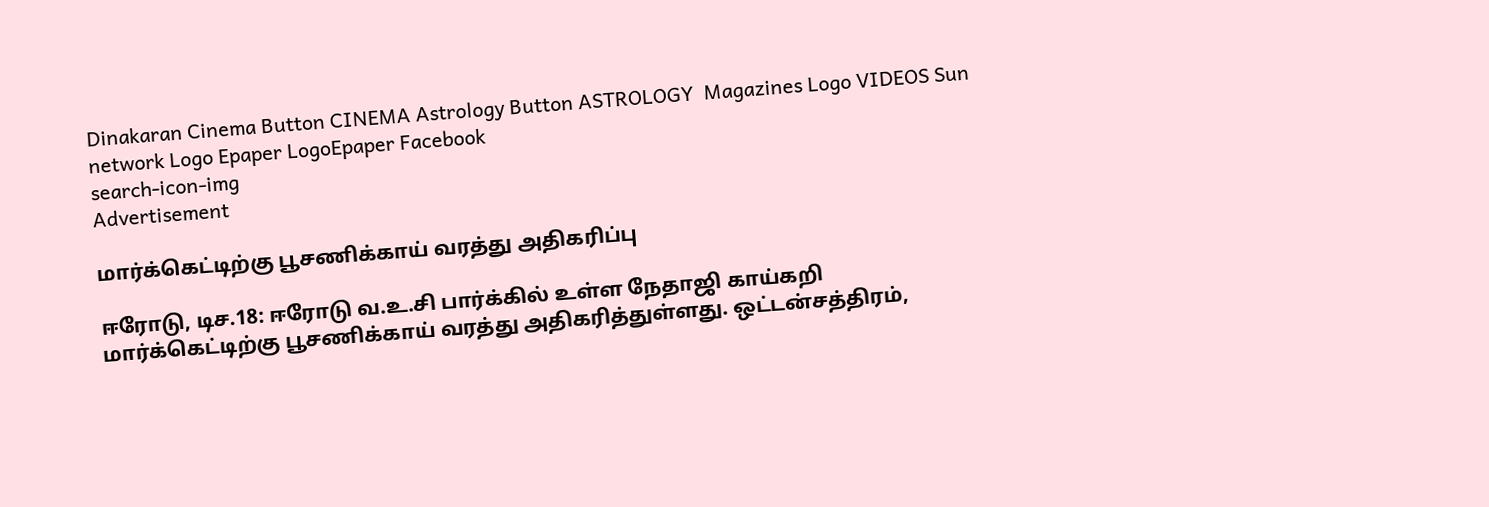Dinakaran Cinema Button CINEMA Astrology Button ASTROLOGY  Magazines Logo VIDEOS Sun network Logo Epaper LogoEpaper Facebook
search-icon-img
Advertisement

மார்க்கெட்டிற்கு பூசணிக்காய் வரத்து அதிகரிப்பு

ஈரோடு, டிச.18: ஈரோடு வ.உ.சி பார்க்கில் உள்ள நேதாஜி காய்கறி மார்க்கெட்டிற்கு பூசணிக்காய் வரத்து அதிகரித்துள்ளது. ஒட்டன்சத்திரம்,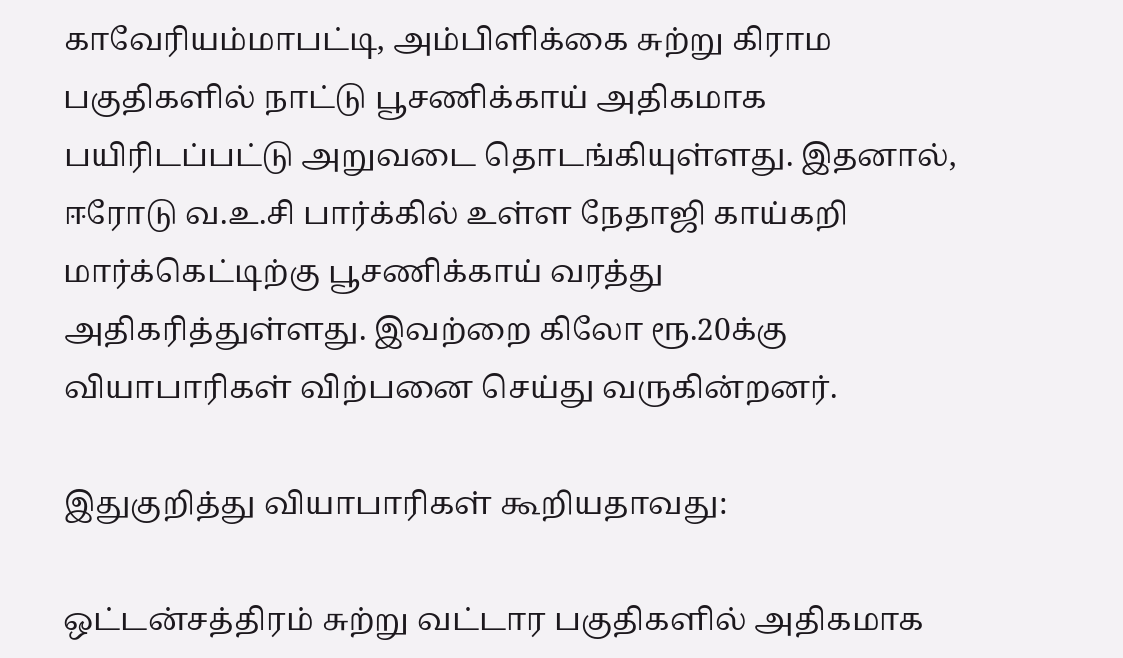காவேரியம்மாபட்டி, அம்பிளிக்கை சுற்று கிராம பகுதிகளில் நாட்டு பூசணிக்காய் அதிகமாக பயிரிடப்பட்டு அறுவடை தொடங்கியுள்ளது. இதனால், ஈரோடு வ.உ.சி பார்க்கில் உள்ள நேதாஜி காய்கறி மார்க்கெட்டிற்கு பூசணிக்காய் வரத்து அதிகரித்துள்ளது. இவற்றை கிலோ ரூ.20க்கு வியாபாரிகள் விற்பனை செய்து வருகின்றனர்.

இதுகுறித்து வியாபாரிகள் கூறியதாவது:

ஒட்டன்சத்திரம் சுற்று வட்டார பகுதிகளில் அதிகமாக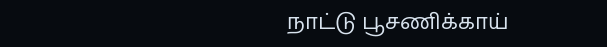நாட்டு பூசணிக்காய்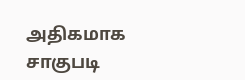அதிகமாக சாகுபடி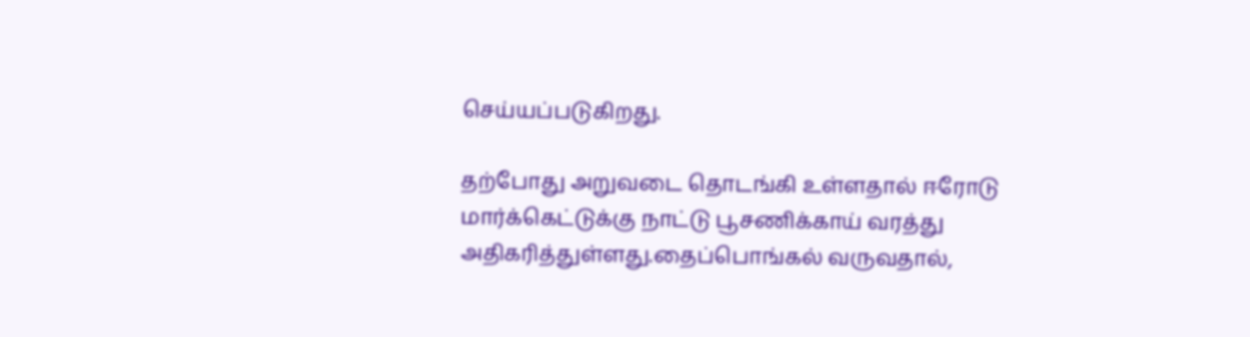செய்யப்படுகிறது.

தற்போது அறுவடை தொடங்கி உள்ளதால் ஈரோடு மார்க்கெட்டுக்கு நாட்டு பூசணிக்காய் வரத்து அதிகரித்துள்ளது.தைப்பொங்கல் வருவதால்,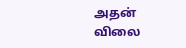அதன் விலை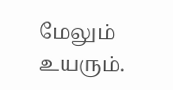மேலும் உயரும்.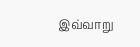இவ்வாறு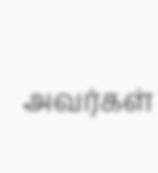அவர்கள்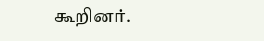கூறினர்.